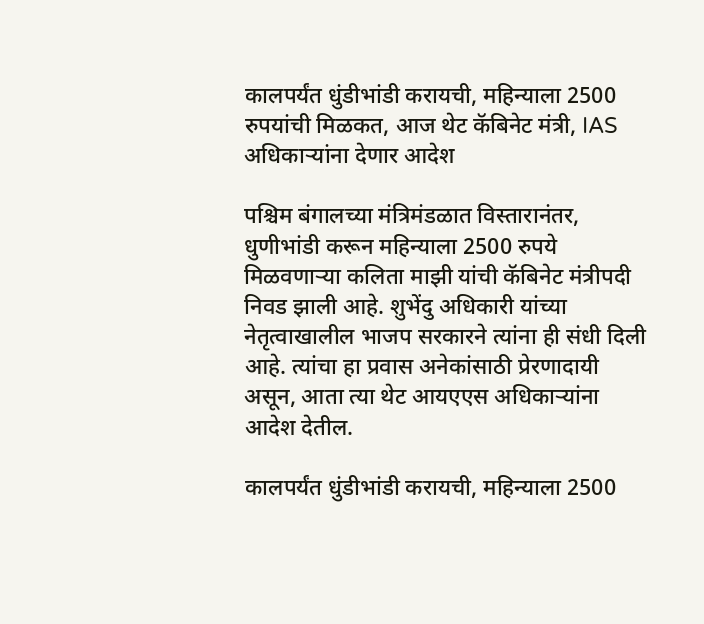कालपर्यंत धुंडीभांडी करायची, महिन्याला 2500 रुपयांची मिळकत, आज थेट कॅबिनेट मंत्री, IAS अधिकाऱ्यांना देणार आदेश

पश्चिम बंगालच्या मंत्रिमंडळात विस्तारानंतर, धुणीभांडी करून महिन्याला 2500 रुपये मिळवणाऱ्या कलिता माझी यांची कॅबिनेट मंत्रीपदी निवड झाली आहे. शुभेंदु अधिकारी यांच्या नेतृत्वाखालील भाजप सरकारने त्यांना ही संधी दिली आहे. त्यांचा हा प्रवास अनेकांसाठी प्रेरणादायी असून, आता त्या थेट आयएएस अधिकाऱ्यांना आदेश देतील.

कालपर्यंत धुंडीभांडी करायची, महिन्याला 2500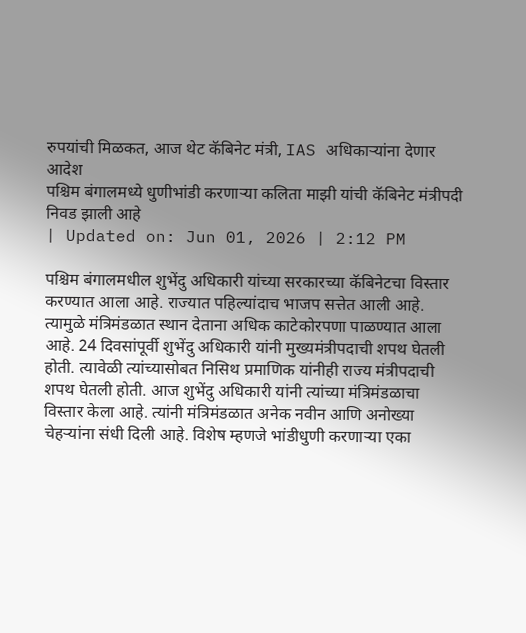रुपयांची मिळकत, आज थेट कॅबिनेट मंत्री, IAS अधिकाऱ्यांना देणार आदेश
पश्चिम बंगालमध्ये धुणीभांडी करणाऱ्या कलिता माझी यांची कॅबिनेट मंत्रीपदी निवड झाली आहे
| Updated on: Jun 01, 2026 | 2:12 PM

पश्चिम बंगालमधील शुभेंदु अधिकारी यांच्या सरकारच्या कॅबिनेटचा विस्तार करण्यात आला आहे. राज्यात पहिल्यांदाच भाजप सत्तेत आली आहे. त्यामुळे मंत्रिमंडळात स्थान देताना अधिक काटेकोरपणा पाळण्यात आला आहे. 24 दिवसांपूर्वी शुभेंदु अधिकारी यांनी मुख्यमंत्रीपदाची शपथ घेतली होती. त्यावेळी त्यांच्यासोबत निसिथ प्रमाणिक यांनीही राज्य मंत्रीपदाची शपथ घेतली होती. आज शुभेंदु अधिकारी यांनी त्यांच्या मंत्रिमंडळाचा विस्तार केला आहे. त्यांनी मंत्रिमंडळात अनेक नवीन आणि अनोख्या चेहऱ्यांना संधी दिली आहे. विशेष म्हणजे भांडीधुणी करणाऱ्या एका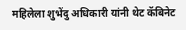महिलेला शुभेंदु अधिकारी यांनी थेट कॅबिनेट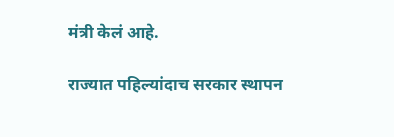मंत्री केलं आहे.

राज्यात पहिल्यांदाच सरकार स्थापन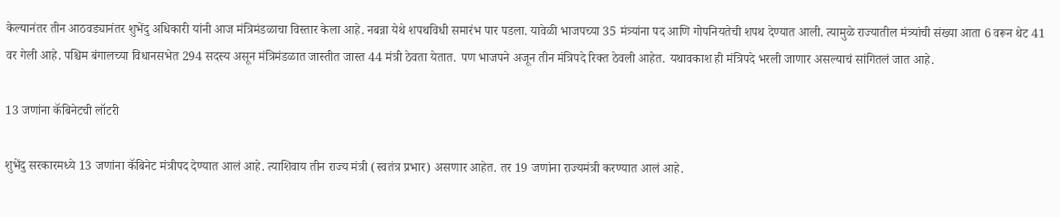केल्यानंतर तीन आठवड्यानंतर शुभेंदु अधिकारी यांनी आज मंत्रिमंडळाचा विस्तार केला आहे. नबन्ना येथे शपथविधी समारंभ पार पडला. यावेळी भाजपच्या 35 मंत्र्यांना पद आणि गोपनियतेची शपथ देण्यात आली. त्यामुळे राज्यातील मंत्र्यांची संख्या आता 6 वरून थेट 41 वर गेली आहे. पश्चिम बंगालच्या विधानसभेत 294 सदस्य असून मंत्रिमंडळात जास्तीत जास्त 44 मंत्री ठेवता येतात. पण भाजपने अजून तीन मंत्रिपदे रिक्त ठेवली आहेत. यथावकाश ही मंत्रिपदे भरली जाणार असल्याचं सांगितलं जात आहे.

13 जणांना कॅबिनेटची लॉटरी

शुभेंदु सरकारमध्ये 13 जणांना कॅबिनेट मंत्रीपद देण्यात आलं आहे. त्याशिवाय तीन राज्य मंत्री (स्वतंत्र प्रभार) असणार आहेत. तर 19 जणांना राज्यमंत्री करण्यात आलं आहे.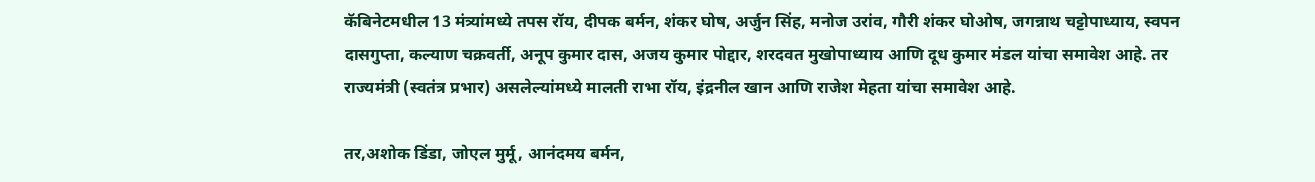कॅबिनेटमधील 13 मंत्र्यांमध्ये तपस रॉय, दीपक बर्मन, शंकर घोष, अर्जुन सिंह, मनोज उरांव, गौरी शंकर घोओष, जगन्नाथ चट्टोपाध्याय, स्वपन दासगुप्ता, कल्याण चक्रवर्ती, अनूप कुमार दास, अजय कुमार पोद्दार, शरदवत मुखोपाध्याय आणि दूध कुमार मंडल यांचा समावेश आहे. तर राज्यमंत्री (स्वतंत्र प्रभार) असलेल्यांमध्ये मालती राभा रॉय, इंद्रनील खान आणि राजेश मेहता यांचा समावेश आहे.

तर,अशोक डिंडा, जोएल मुर्मू, आनंदमय बर्मन,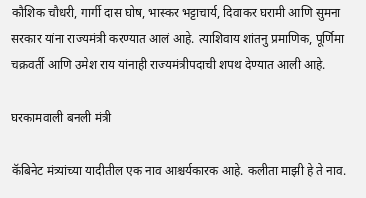कौशिक चौधरी, गार्गी दास घोष, भास्कर भट्टाचार्य, दिवाकर घरामी आणि सुमना सरकार यांना राज्यमंत्री करण्यात आलं आहे. त्याशिवाय शांतनु प्रमाणिक, पूर्णिमा चक्रवर्ती आणि उमेश राय यांनाही राज्यमंत्रीपदाची शपथ देण्यात आली आहे.

घरकामवाली बनली मंत्री

कॅबिनेट मंत्र्यांच्या यादीतील एक नाव आश्चर्यकारक आहे. कलीता माझी हे ते नाव.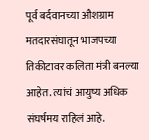पूर्व बर्दवानच्या औशग्राम मतदारसंघातून भाजपच्या तिकीटावर कलिता मंत्री बनल्या आहेत. त्यांचं आयुष्य अधिक संघर्षमय राहिलं आहे.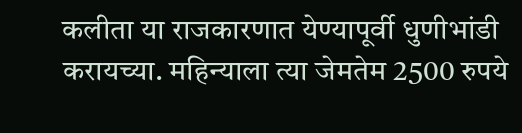कलीता या राजकारणात येण्यापूर्वी धुणीभांडी करायच्या. महिन्याला त्या जेमतेम 2500 रुपये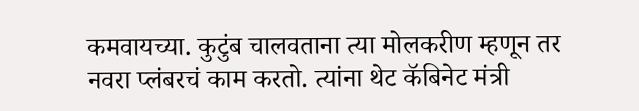कमवायच्या. कुटुंब चालवताना त्या मोलकरीण म्हणून तर नवरा प्लंबरचं काम करतो. त्यांना थेट कॅबिनेट मंत्री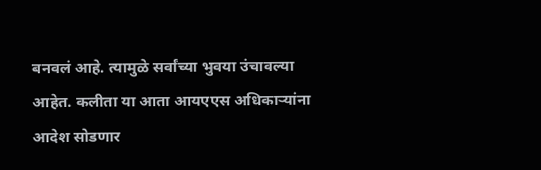बनवलं आहे. त्यामुळे सर्वांच्या भुवया उंचावल्या आहेत. कलीता या आता आयएएस अधिकाऱ्यांना आदेश सोडणार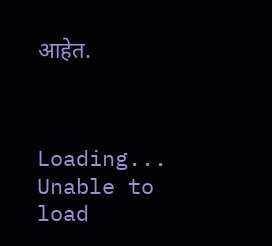आहेत.



Loading...
Unable to load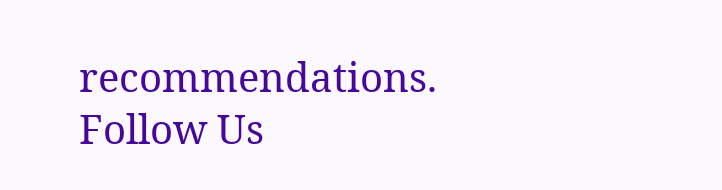recommendations.
Follow Us